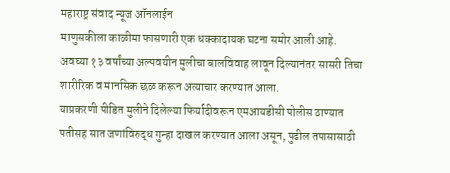महाराष्ट्र संवाद न्यूज ऑनलाईन
माणुसकीला काळीमा फासणारी एक धक्कादायक घटना समोर आली आहे. अवघ्या १३ वर्षांच्या अल्पवयीन मुलीचा बालविवाह लावून दिल्यानंतर सासरी तिचा शारीरिक व मानसिक छळ करून अत्याचार करण्यात आला.
याप्रकरणी पीडित मुलीने दिलेल्या फिर्यादीवरून एमआयडीसी पोलीस ठाण्यात पतीसह सात जणांविरुद्ध गुन्हा दाखल करण्यात आला असून, पुढील तपासासाठी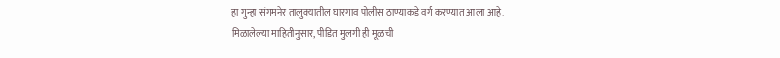हा गुन्हा संगमनेर तालुक्यातील घारगाव पोलीस ठाण्याकडे वर्ग करण्यात आला आहे.
मिळालेल्या माहितीनुसार, पीडित मुलगी ही मूळची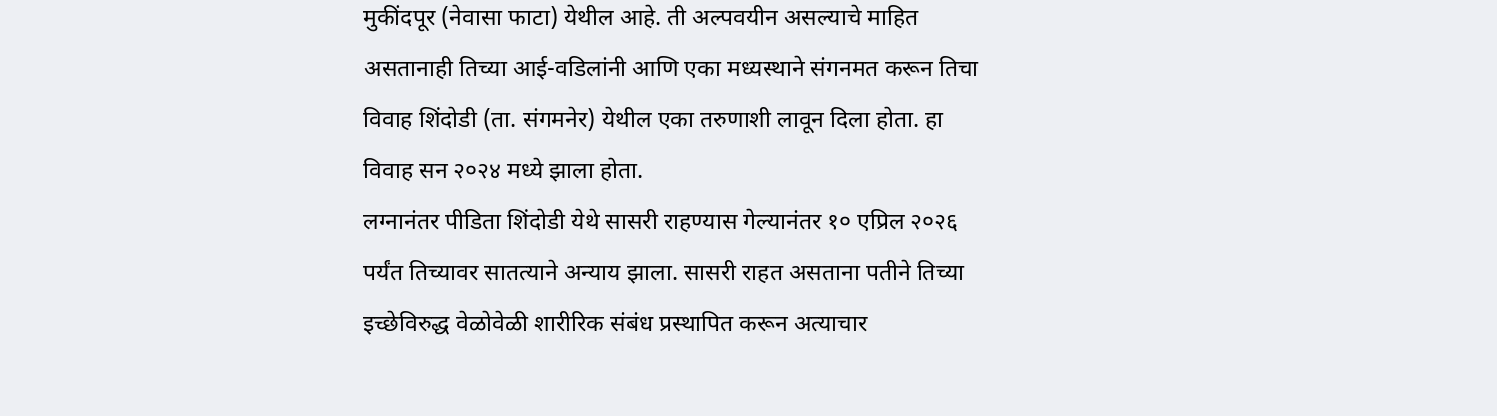मुकींदपूर (नेवासा फाटा) येथील आहे. ती अल्पवयीन असल्याचे माहित असतानाही तिच्या आई-वडिलांनी आणि एका मध्यस्थाने संगनमत करून तिचा विवाह शिंदोडी (ता. संगमनेर) येथील एका तरुणाशी लावून दिला होता. हा विवाह सन २०२४ मध्ये झाला होता.
लग्नानंतर पीडिता शिंदोडी येथे सासरी राहण्यास गेल्यानंतर १० एप्रिल २०२६ पर्यंत तिच्यावर सातत्याने अन्याय झाला. सासरी राहत असताना पतीने तिच्या इच्छेविरुद्ध वेळोवेळी शारीरिक संबंध प्रस्थापित करून अत्याचार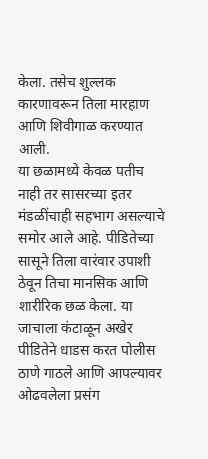केला. तसेच शुल्लक कारणावरून तिला मारहाण आणि शिवीगाळ करण्यात आली.
या छळामध्ये केवळ पतीच नाही तर सासरच्या इतर मंडळींचाही सहभाग असल्याचे समोर आले आहे. पीडितेच्या सासूने तिला वारंवार उपाशी ठेवून तिचा मानसिक आणि शारीरिक छळ केला. या जाचाला कंटाळून अखेर पीडितेने धाडस करत पोलीस ठाणे गाठले आणि आपल्यावर ओढवलेला प्रसंग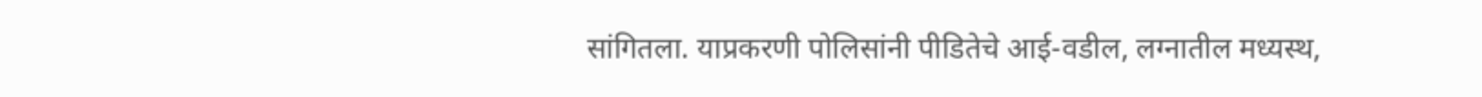सांगितला. याप्रकरणी पोलिसांनी पीडितेचे आई-वडील, लग्नातील मध्यस्थ,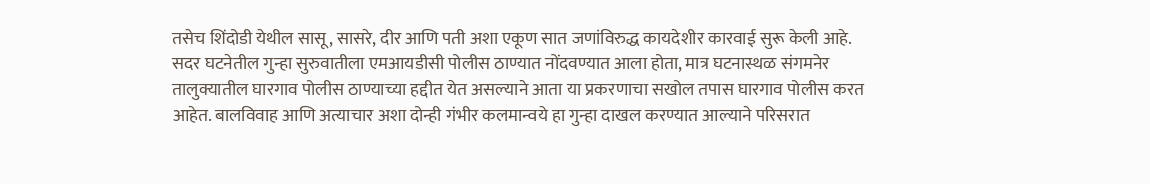तसेच शिंदोडी येथील सासू, सासरे, दीर आणि पती अशा एकूण सात जणांविरुद्ध कायदेशीर कारवाई सुरू केली आहे.
सदर घटनेतील गुन्हा सुरुवातीला एमआयडीसी पोलीस ठाण्यात नोंदवण्यात आला होता, मात्र घटनास्थळ संगमनेर तालुक्यातील घारगाव पोलीस ठाण्याच्या हद्दीत येत असल्याने आता या प्रकरणाचा सखोल तपास घारगाव पोलीस करत आहेत. बालविवाह आणि अत्याचार अशा दोन्ही गंभीर कलमान्वये हा गुन्हा दाखल करण्यात आल्याने परिसरात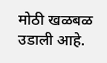मोठी खळबळ उडाली आहे.